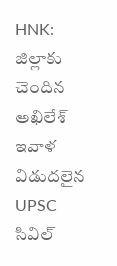HNK: జిల్లాకు చెందిన అఖిలేశ్ ఇవాళ విడుదలైన UPSC సివిల్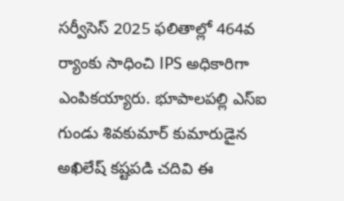సర్వీసెస్ 2025 ఫలితాల్లో 464వ ర్యాంకు సాధించి IPS అధికారిగా ఎంపికయ్యారు. భూపాలపల్లి ఎస్ఐ గుండు శివకుమార్ కుమారుడైన అఖిలేష్ కష్టపడి చదివి ఈ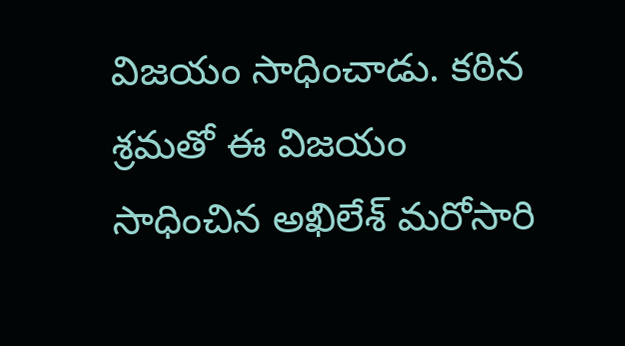విజయం సాధించాడు. కఠిన శ్రమతో ఈ విజయం సాధించిన అఖిలేశ్ మరోసారి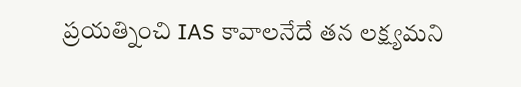ప్రయత్నించి IAS కావాలనేదే తన లక్ష్యమని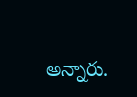అన్నారు.